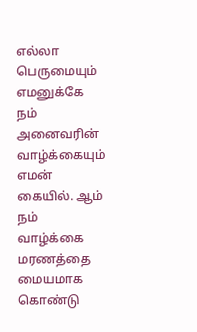எல்லா பெருமையும்
எமனுக்கே
நம் அனைவரின் வாழ்க்கையும் எமன் கையில். ஆம் நம் வாழ்க்கை மரணத்தை மையமாக கொண்டு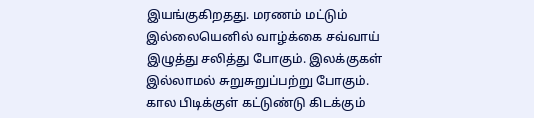இயங்குகிறதது. மரணம் மட்டும் இல்லையெனில் வாழ்க்கை சவ்வாய் இழுத்து சலித்து போகும். இலக்குகள் இல்லாமல் சுறுசுறுப்பற்று போகும். கால பிடிக்குள் கட்டுண்டு கிடக்கும்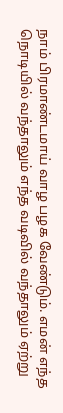நாம் பிரமாண்டமாய் வாழ பழக வேண்டும். எமன் எந்த நொடியில் வந்தாலும் எந்த வடிவில் வந்தாலும் ஏற்று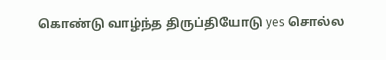கொண்டு வாழ்ந்த திருப்தியோடு yes சொல்ல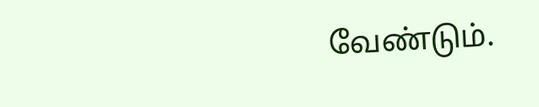வேண்டும்.